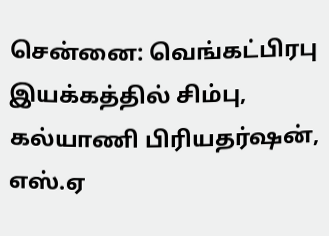சென்னை: வெங்கட்பிரபு இயக்கத்தில் சிம்பு, கல்யாணி பிரியதர்ஷன், எஸ்.ஏ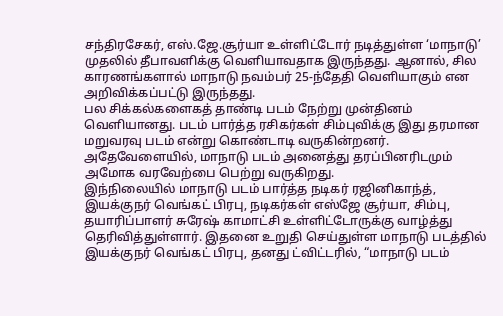சந்திரசேகர், எஸ்.ஜே.சூர்யா உள்ளிட்டோர் நடித்துள்ள ‘மாநாடு’ முதலில் தீபாவளிக்கு வெளியாவதாக இருந்தது. ஆனால், சில காரணங்களால் மாநாடு நவம்பர் 25-ந்தேதி வெளியாகும் என அறிவிக்கப்பட்டு இருந்தது.
பல சிக்கல்களைகத் தாண்டி படம் நேற்று முன்தினம் வெளியானது. படம் பார்த்த ரசிகர்கள் சிம்புவிக்கு இது தரமான மறுவரவு படம் என்று கொண்டாடி வருகின்றனர். அதேவேளையில், மாநாடு படம் அனைத்து தரப்பினரிடமும் அமோக வரவேற்பை பெற்று வருகிறது.
இந்நிலையில் மாநாடு படம் பார்த்த நடிகர் ரஜினிகாந்த், இயக்குநர் வெங்கட் பிரபு, நடிகர்கள் எஸ்ஜே சூர்யா, சிம்பு, தயாரிப்பாளர் சுரேஷ் காமாட்சி உள்ளிட்டோருக்கு வாழ்த்து தெரிவித்துள்ளார். இதனை உறுதி செய்துள்ள மாநாடு படத்தில் இயக்குநர் வெங்கட் பிரபு, தனது ட்விட்டரில், “மாநாடு படம்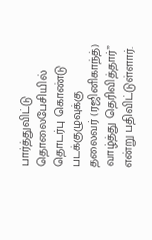பார்த்துவிட்டு தொலைபேசியில் தொடர்பு கொண்டு படக்குழுவுக்கு தலைவர் (ரஜினிகாந்த்) வாழ்த்து தெரிவித்தார்” என்று பதிவிட்டுள்ளார்.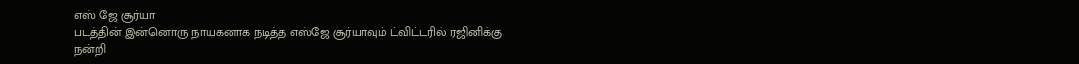எஸ் ஜே சூர்யா
படத்தின் இன்னொரு நாயகனாக நடித்த எஸ்ஜே சூர்யாவும் ட்விட்டரில் ரஜினிக்கு நன்றி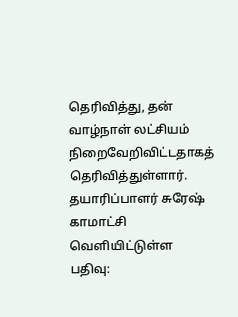தெரிவித்து, தன் வாழ்நாள் லட்சியம் நிறைவேறிவிட்டதாகத் தெரிவித்துள்ளார்.
தயாரிப்பாளர் சுரேஷ் காமாட்சி வெளியிட்டுள்ள பதிவு: